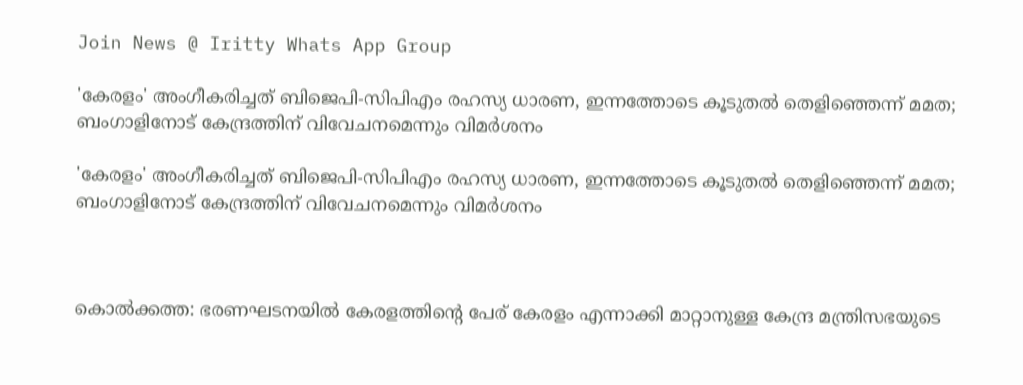Join News @ Iritty Whats App Group

'കേരളം' അംഗീകരിച്ചത് ബിജെപി-സിപിഎം രഹസ്യ ധാരണ, ഇന്നത്തോടെ കൂടുതൽ തെളിഞ്ഞെന്ന് മമത; ബംഗാളിനോട് കേന്ദ്രത്തിന് വിവേചനമെന്നും വിമ‍ർശനം

'കേരളം' അംഗീകരിച്ചത് ബിജെപി-സിപിഎം രഹസ്യ ധാരണ, ഇന്നത്തോടെ കൂടുതൽ തെളിഞ്ഞെന്ന് മമത; ബംഗാളിനോട് കേന്ദ്രത്തിന് വിവേചനമെന്നും വിമ‍ർശനം



കൊൽക്കത്ത: ഭരണഘടനയിൽ കേരളത്തിന്റെ പേര് കേരളം എന്നാക്കി മാറ്റാനുള്ള കേന്ദ്ര മന്ത്രിസഭയുടെ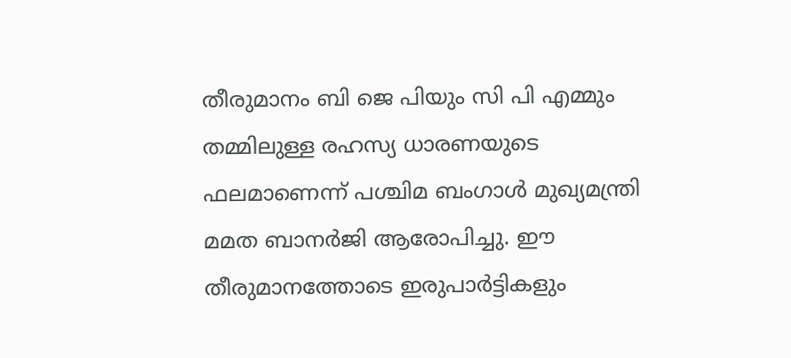തീരുമാനം ബി ജെ പിയും സി പി എമ്മും തമ്മിലുള്ള രഹസ്യ ധാരണയുടെ ഫലമാണെന്ന് പശ്ചിമ ബംഗാൾ മുഖ്യമന്ത്രി മമത ബാനർജി ആരോപിച്ചു. ഈ തീരുമാനത്തോടെ ഇരുപാർട്ടികളും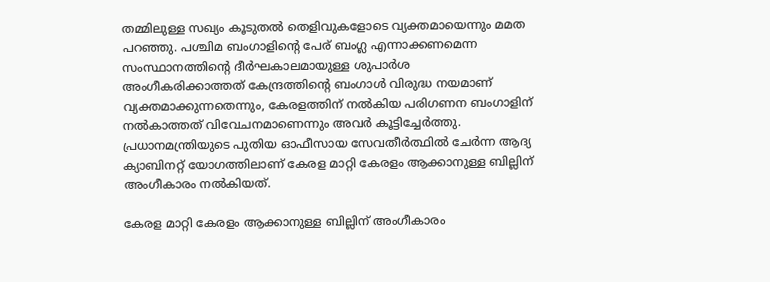തമ്മിലുള്ള സഖ്യം കൂടുതൽ തെളിവുകളോടെ വ്യക്തമായെന്നും മമത പറഞ്ഞു. പശ്ചിമ ബംഗാളിന്റെ പേര് ബംഗ്ല എന്നാക്കണമെന്ന സംസ്ഥാനത്തിന്റെ ദീർഘകാലമായുള്ള ശുപാർശ അംഗീകരിക്കാത്തത് കേന്ദ്രത്തിന്റെ ബംഗാൾ വിരുദ്ധ നയമാണ് വ്യക്തമാക്കുന്നതെന്നും, കേരളത്തിന് നൽകിയ പരിഗണന ബംഗാളിന് നൽകാത്തത് വിവേചനമാണെന്നും അവർ കൂട്ടിച്ചേർത്തു. പ്രധാനമന്ത്രിയുടെ പുതിയ ഓഫീസായ സേവതീർത്ഥിൽ ചേർന്ന ആദ്യ ക്യാബിനറ്റ് യോഗത്തിലാണ് കേരള മാറ്റി കേരളം ആക്കാനുള്ള ബില്ലിന് അംഗീകാരം നൽകിയത്.

കേരള മാറ്റി കേരളം ആക്കാനുള്ള ബില്ലിന് അംഗീകാരം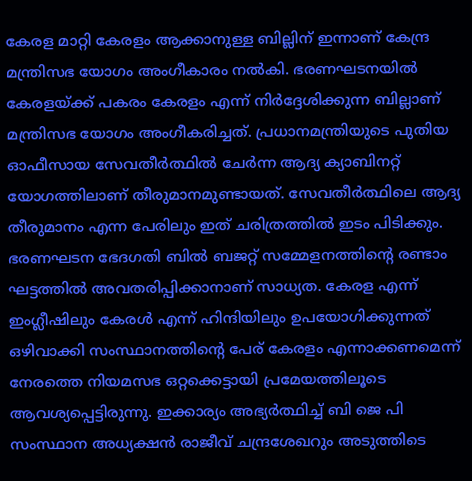കേരള മാറ്റി കേരളം ആക്കാനുള്ള ബില്ലിന് ഇന്നാണ് കേന്ദ്ര മന്ത്രിസഭ യോഗം അംഗീകാരം നൽകി. ഭരണഘടനയിൽ കേരളയ്ക്ക് പകരം കേരളം എന്ന് നിർദ്ദേശിക്കുന്ന ബില്ലാണ് മന്ത്രിസഭ യോഗം അംഗീകരിച്ചത്. പ്രധാനമന്ത്രിയുടെ പുതിയ ഓഫീസായ സേവതീർത്ഥിൽ ചേർന്ന ആദ്യ ക്യാബിനറ്റ് യോഗത്തിലാണ് തീരുമാനമുണ്ടായത്. സേവതീർത്ഥിലെ ആദ്യ തീരുമാനം എന്ന പേരിലും ഇത് ചരിത്രത്തിൽ ഇടം പിടിക്കും. ഭരണഘടന ഭേദഗതി ബിൽ ബജറ്റ് സമ്മേളനത്തിന്‍റെ രണ്ടാം ഘട്ടത്തിൽ അവതരിപ്പിക്കാനാണ് സാധ്യത. കേരള എന്ന് ഇംഗ്ലീഷിലും കേരൾ എന്ന് ഹിന്ദിയിലും ഉപയോഗിക്കുന്നത് ഒഴിവാക്കി സംസ്ഥാനത്തിന്‍റെ പേര് കേരളം എന്നാക്കണമെന്ന് നേരത്തെ നിയമസഭ ഒറ്റക്കെട്ടായി പ്രമേയത്തിലൂടെ ആവശ്യപ്പെട്ടിരുന്നു. ഇക്കാര്യം അഭ്യർത്ഥിച്ച് ബി ജെ പി സംസ്ഥാന അധ്യക്ഷൻ രാജീവ് ചന്ദ്രശേഖറും അടുത്തിടെ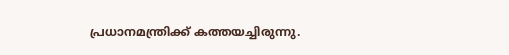പ്രധാനമന്ത്രിക്ക് കത്തയച്ചിരുന്നു.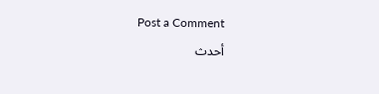Post a Comment

أحدث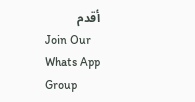أقدم
Join Our Whats App Group